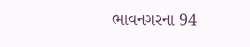ભાવનગરના 94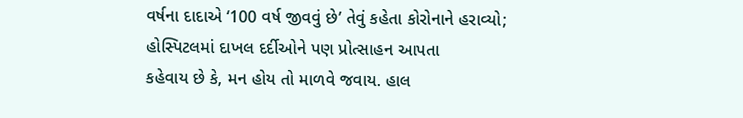વર્ષના દાદાએ ‘100 વર્ષ જીવવું છે’ તેવું કહેતા કોરોનાને હરાવ્યો; હોસ્પિટલમાં દાખલ દર્દીઓને પણ પ્રોત્સાહન આપતા
કહેવાય છે કે, મન હોય તો માળવે જવાય. હાલ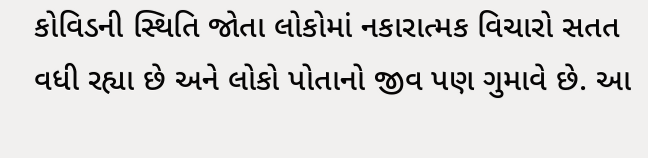કોવિડની સ્થિતિ જોતા લોકોમાં નકારાત્મક વિચારો સતત વધી રહ્યા છે અને લોકો પોતાનો જીવ પણ ગુમાવે છે. આ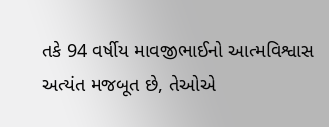તકે 94 વર્ષીય માવજીભાઈનો આત્મવિશ્વાસ અત્યંત મજબૂત છે, તેઓએ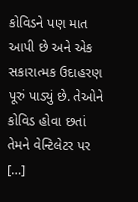કોવિડને પણ માત આપી છે અને એક સકારાત્મક ઉદાહરણ પૂરું પાડ્યું છે. તેઓને કોવિડ હોવા છતાં તેમને વેન્ટિલેટર પર […]